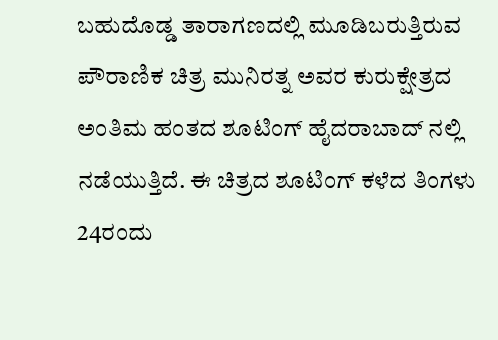ಬಹುದೊಡ್ಡ ತಾರಾಗಣದಲ್ಲಿ ಮೂಡಿಬರುತ್ತಿರುವ ಪೌರಾಣಿಕ ಚಿತ್ರ ಮುನಿರತ್ನ ಅವರ ಕುರುಕ್ಷೇತ್ರದ ಅಂತಿಮ ಹಂತದ ಶೂಟಿಂಗ್ ಹೈದರಾಬಾದ್ ನಲ್ಲಿ ನಡೆಯುತ್ತಿದೆ. ಈ ಚಿತ್ರದ ಶೂಟಿಂಗ್ ಕಳೆದ ತಿಂಗಳು 24ರಂದು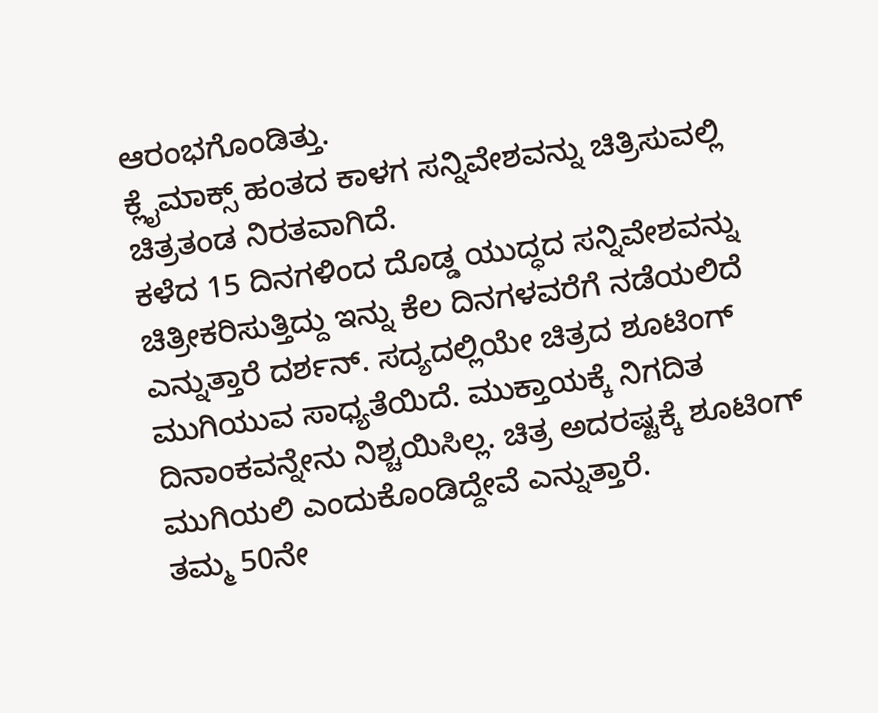ಆರಂಭಗೊಂಡಿತ್ತು.
ಕ್ಲೈಮಾಕ್ಸ್ ಹಂತದ ಕಾಳಗ ಸನ್ನಿವೇಶವನ್ನು ಚಿತ್ರಿಸುವಲ್ಲಿ ಚಿತ್ರತಂಡ ನಿರತವಾಗಿದೆ.
ಕಳೆದ 15 ದಿನಗಳಿಂದ ದೊಡ್ಡ ಯುದ್ಧದ ಸನ್ನಿವೇಶವನ್ನು ಚಿತ್ರೀಕರಿಸುತ್ತಿದ್ದು ಇನ್ನು ಕೆಲ ದಿನಗಳವರೆಗೆ ನಡೆಯಲಿದೆ ಎನ್ನುತ್ತಾರೆ ದರ್ಶನ್. ಸದ್ಯದಲ್ಲಿಯೇ ಚಿತ್ರದ ಶೂಟಿಂಗ್ ಮುಗಿಯುವ ಸಾಧ್ಯತೆಯಿದೆ. ಮುಕ್ತಾಯಕ್ಕೆ ನಿಗದಿತ ದಿನಾಂಕವನ್ನೇನು ನಿಶ್ಚಯಿಸಿಲ್ಲ. ಚಿತ್ರ ಅದರಷ್ಟಕ್ಕೆ ಶೂಟಿಂಗ್ ಮುಗಿಯಲಿ ಎಂದುಕೊಂಡಿದ್ದೇವೆ ಎನ್ನುತ್ತಾರೆ.
ತಮ್ಮ 50ನೇ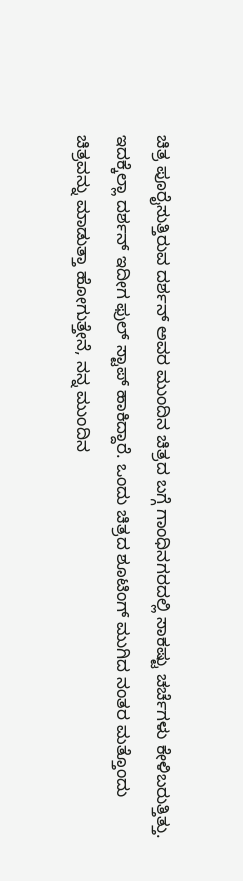ಚಿತ್ರ ಪೂರೈಸುತ್ತಿರುವ ದರ್ಶನ್ ಅವರ ಮುಂದಿನ ಚಿತ್ರದ ಬಗ್ಗೆ ಗಾಂಧಿನಗರದಲ್ಲಿ ಸಾಕಷ್ಟು ಚರ್ಚೆಗಳು ಕೇಳಿಬರುತ್ತಿತ್ತು. ಇದಕ್ಕೆಲ್ಲಾ ದರ್ಶನ್ ಇದೀಗ ಫುಲ್ ಸ್ಟಾಪ್ ಹಾಕಿದ್ದಾರೆ. ಒಂದು ಚಿತ್ರದ ಶೂಟಿಂಗ್ ಮುಗಿದ ನಂತರ ಮತ್ತೊಂದು ಚಿತ್ರವನ್ನು ಮಾಡುತ್ತಾ ಹೋಗುತ್ತೇನೆ, ನನ್ನ ಮುಂದಿನ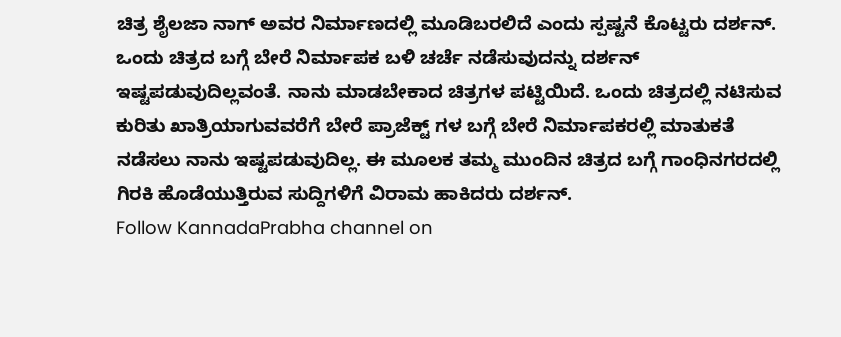ಚಿತ್ರ ಶೈಲಜಾ ನಾಗ್ ಅವರ ನಿರ್ಮಾಣದಲ್ಲಿ ಮೂಡಿಬರಲಿದೆ ಎಂದು ಸ್ಪಷ್ಟನೆ ಕೊಟ್ಟರು ದರ್ಶನ್.
ಒಂದು ಚಿತ್ರದ ಬಗ್ಗೆ ಬೇರೆ ನಿರ್ಮಾಪಕ ಬಳಿ ಚರ್ಚೆ ನಡೆಸುವುದನ್ನು ದರ್ಶನ್ ಇಷ್ಟಪಡುವುದಿಲ್ಲವಂತೆ. ನಾನು ಮಾಡಬೇಕಾದ ಚಿತ್ರಗಳ ಪಟ್ಟಿಯಿದೆ. ಒಂದು ಚಿತ್ರದಲ್ಲಿ ನಟಿಸುವ ಕುರಿತು ಖಾತ್ರಿಯಾಗುವವರೆಗೆ ಬೇರೆ ಪ್ರಾಜೆಕ್ಟ್ ಗಳ ಬಗ್ಗೆ ಬೇರೆ ನಿರ್ಮಾಪಕರಲ್ಲಿ ಮಾತುಕತೆ ನಡೆಸಲು ನಾನು ಇಷ್ಟಪಡುವುದಿಲ್ಲ. ಈ ಮೂಲಕ ತಮ್ಮ ಮುಂದಿನ ಚಿತ್ರದ ಬಗ್ಗೆ ಗಾಂಧಿನಗರದಲ್ಲಿ ಗಿರಕಿ ಹೊಡೆಯುತ್ತಿರುವ ಸುದ್ದಿಗಳಿಗೆ ವಿರಾಮ ಹಾಕಿದರು ದರ್ಶನ್.
Follow KannadaPrabha channel on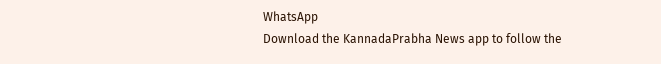WhatsApp
Download the KannadaPrabha News app to follow the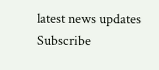latest news updates
Subscribe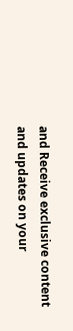and Receive exclusive content and updates on your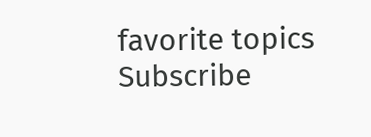favorite topics
Subscribe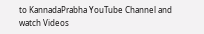to KannadaPrabha YouTube Channel and watch Videos